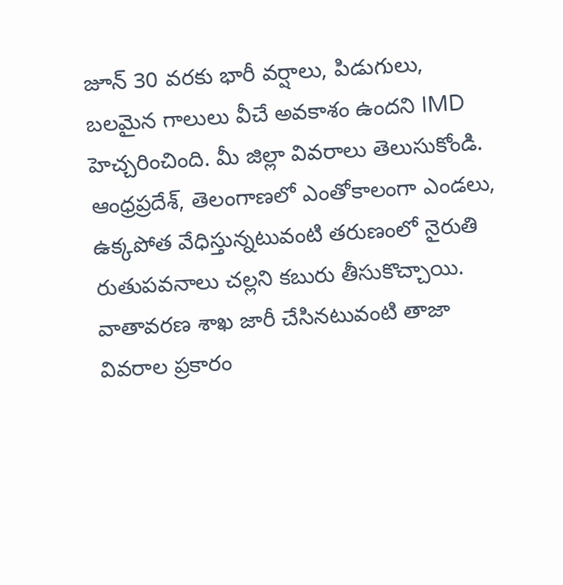జూన్ 30 వరకు భారీ వర్షాలు, పిడుగులు, బలమైన గాలులు వీచే అవకాశం ఉందని IMD హెచ్చరించింది. మీ జిల్లా వివరాలు తెలుసుకోండి.
ఆంధ్రప్రదేశ్, తెలంగాణలో ఎంతోకాలంగా ఎండలు, ఉక్కపోత వేధిస్తున్నటువంటి తరుణంలో నైరుతి రుతుపవనాలు చల్లని కబురు తీసుకొచ్చాయి. వాతావరణ శాఖ జారీ చేసినటువంటి తాజా వివరాల ప్రకారం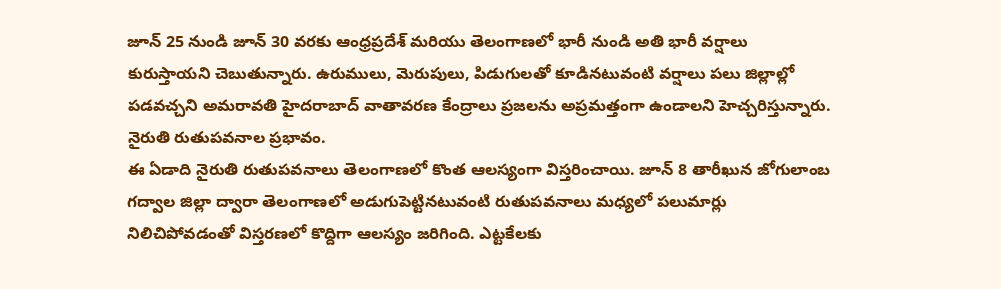జూన్ 25 నుండి జూన్ 30 వరకు ఆంధ్రప్రదేశ్ మరియు తెలంగాణలో భారీ నుండి అతి భారీ వర్షాలు కురుస్తాయని చెబుతున్నారు. ఉరుములు, మెరుపులు, పిడుగులతో కూడినటువంటి వర్షాలు పలు జిల్లాల్లో పడవచ్చని అమరావతి హైదరాబాద్ వాతావరణ కేంద్రాలు ప్రజలను అప్రమత్తంగా ఉండాలని హెచ్చరిస్తున్నారు.
నైరుతి రుతుపవనాల ప్రభావం.
ఈ ఏడాది నైరుతి రుతుపవనాలు తెలంగాణలో కొంత ఆలస్యంగా విస్తరించాయి. జూన్ 8 తారీఖున జోగులాంబ గద్వాల జిల్లా ద్వారా తెలంగాణలో అడుగుపెట్టినటువంటి రుతుపవనాలు మధ్యలో పలుమార్లు నిలిచిపోవడంతో విస్తరణలో కొద్దిగా ఆలస్యం జరిగింది. ఎట్టకేలకు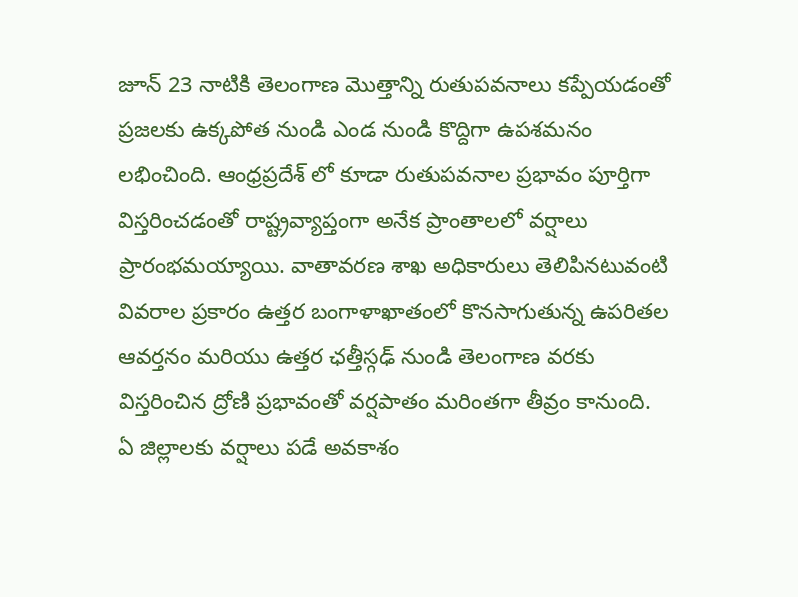జూన్ 23 నాటికి తెలంగాణ మొత్తాన్ని రుతుపవనాలు కప్పేయడంతో ప్రజలకు ఉక్కపోత నుండి ఎండ నుండి కొద్దిగా ఉపశమనం లభించింది. ఆంధ్రప్రదేశ్ లో కూడా రుతుపవనాల ప్రభావం పూర్తిగా విస్తరించడంతో రాష్ట్రవ్యాప్తంగా అనేక ప్రాంతాలలో వర్షాలు ప్రారంభమయ్యాయి. వాతావరణ శాఖ అధికారులు తెలిపినటువంటి వివరాల ప్రకారం ఉత్తర బంగాళాఖాతంలో కొనసాగుతున్న ఉపరితల ఆవర్తనం మరియు ఉత్తర ఛత్తీస్గఢ్ నుండి తెలంగాణ వరకు విస్తరించిన ద్రోణి ప్రభావంతో వర్షపాతం మరింతగా తీవ్రం కానుంది.
ఏ జిల్లాలకు వర్షాలు పడే అవకాశం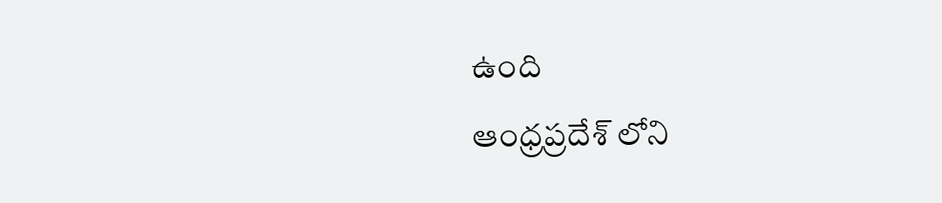ఉంది
ఆంధ్రప్రదేశ్ లోని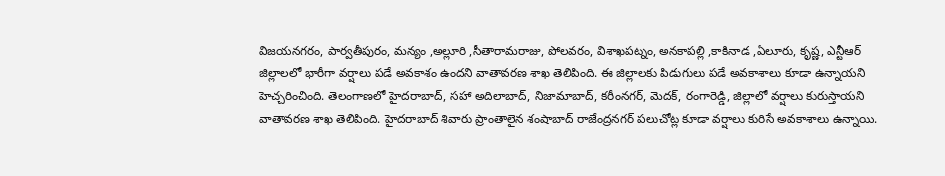విజయనగరం, పార్వతీపురం, మన్యం ,అల్లూరి ,సీతారామరాజు, పోలవరం, విశాఖపట్నం, అనకాపల్లి ,కాకినాడ ,ఏలూరు, కృష్ణ, ఎన్టీఆర్ జిల్లాలలో భారీగా వర్షాలు పడే అవకాశం ఉందని వాతావరణ శాఖ తెలిపింది. ఈ జిల్లాలకు పిడుగులు పడే అవకాశాలు కూడా ఉన్నాయని హెచ్చరించింది. తెలంగాణలో హైదరాబాద్, సహా అదిలాబాద్, నిజామాబాద్, కరీంనగర్, మెదక్, రంగారెడ్డి, జిల్లాలో వర్షాలు కురుస్తాయని వాతావరణ శాఖ తెలిపింది. హైదరాబాద్ శివారు ప్రాంతాలైన శంషాబాద్ రాజేంద్రనగర్ పలుచోట్ల కూడా వర్షాలు కురిసే అవకాశాలు ఉన్నాయి.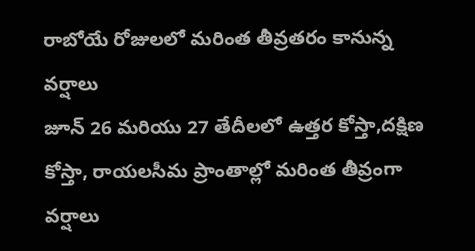రాబోయే రోజులలో మరింత తీవ్రతరం కానున్న వర్షాలు
జూన్ 26 మరియు 27 తేదీలలో ఉత్తర కోస్తా,దక్షిణ కోస్తా, రాయలసీమ ప్రాంతాల్లో మరింత తీవ్రంగా వర్షాలు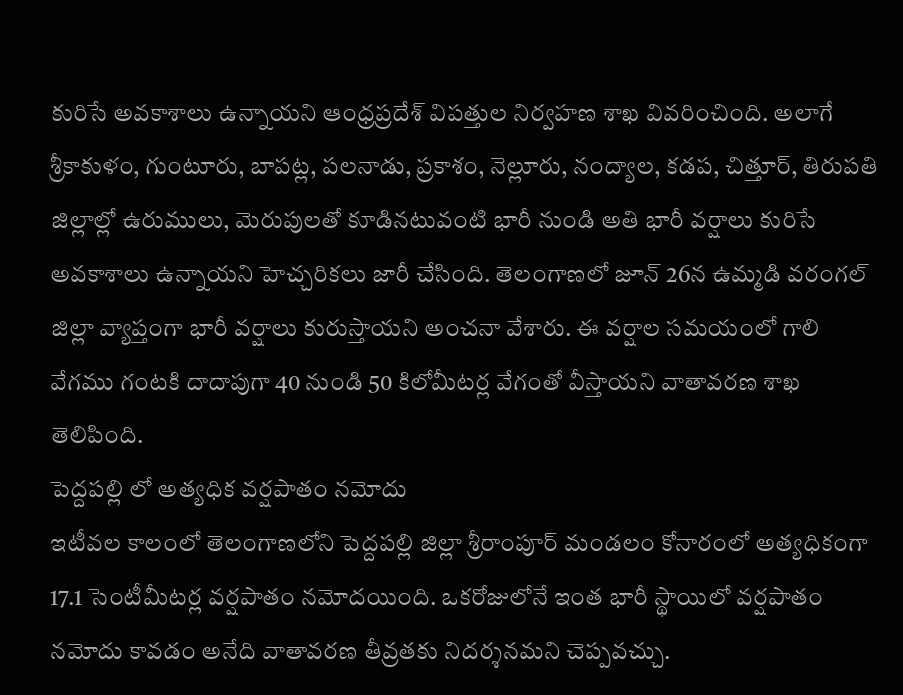కురిసే అవకాశాలు ఉన్నాయని ఆంధ్రప్రదేశ్ విపత్తుల నిర్వహణ శాఖ వివరించింది. అలాగే శ్రీకాకుళం, గుంటూరు, బాపట్ల, పలనాడు, ప్రకాశం, నెల్లూరు, నంద్యాల, కడప, చిత్తూర్, తిరుపతి జిల్లాల్లో ఉరుములు, మెరుపులతో కూడినటువంటి భారీ నుండి అతి భారీ వర్షాలు కురిసే అవకాశాలు ఉన్నాయని హెచ్చరికలు జారీ చేసింది. తెలంగాణలో జూన్ 26న ఉమ్మడి వరంగల్ జిల్లా వ్యాప్తంగా భారీ వర్షాలు కురుస్తాయని అంచనా వేశారు. ఈ వర్షాల సమయంలో గాలి వేగము గంటకి దాదాపుగా 40 నుండి 50 కిలోమీటర్ల వేగంతో వీస్తాయని వాతావరణ శాఖ తెలిపింది.
పెద్దపల్లి లో అత్యధిక వర్షపాతం నమోదు
ఇటీవల కాలంలో తెలంగాణలోని పెద్దపల్లి జిల్లా శ్రీరాంపూర్ మండలం కోనారంలో అత్యధికంగా 17.1 సెంటీమీటర్ల వర్షపాతం నమోదయింది. ఒకరోజులోనే ఇంత భారీ స్థాయిలో వర్షపాతం నమోదు కావడం అనేది వాతావరణ తీవ్రతకు నిదర్శనమని చెప్పవచ్చు.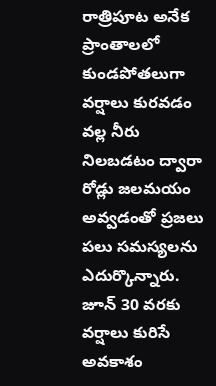రాత్రిపూట అనేక ప్రాంతాలలో కుండపోతలుగా వర్షాలు కురవడం వల్ల నీరు నిలబడటం ద్వారా రోడ్లు జలమయం అవ్వడంతో ప్రజలు పలు సమస్యలను ఎదుర్కొన్నారు.
జూన్ 30 వరకు వర్షాలు కురిసే అవకాశం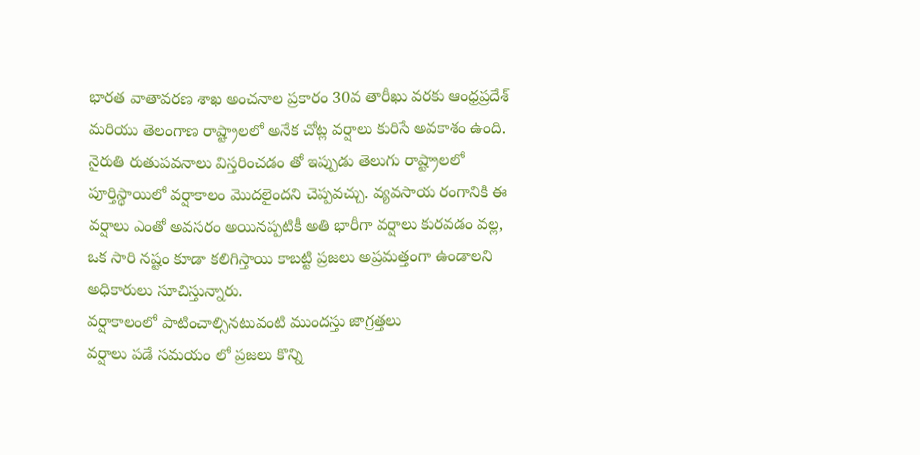భారత వాతావరణ శాఖ అంచనాల ప్రకారం 30వ తారీఖు వరకు ఆంధ్రప్రదేశ్ మరియు తెలంగాణ రాష్ట్రాలలో అనేక చోట్ల వర్షాలు కురిసే అవకాశం ఉంది. నైరుతి రుతుపవనాలు విస్తరించడం తో ఇప్పుడు తెలుగు రాష్ట్రాలలో పూర్తిస్థాయిలో వర్షాకాలం మొదలైందని చెప్పవచ్చు. వ్యవసాయ రంగానికి ఈ వర్షాలు ఎంతో అవసరం అయినప్పటికీ అతి భారీగా వర్షాలు కురవడం వల్ల, ఒక సారి నష్టం కూడా కలిగిస్తాయి కాబట్టి ప్రజలు అప్రమత్తంగా ఉండాలని అధికారులు సూచిస్తున్నారు.
వర్షాకాలంలో పాటించాల్సినటువంటి ముందస్తు జాగ్రత్తలు
వర్షాలు పడే సమయం లో ప్రజలు కొన్ని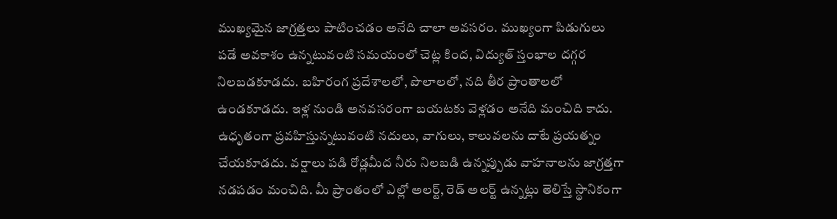ముఖ్యమైన జాగ్రత్తలు పాటించడం అనేది చాలా అవసరం. ముఖ్యంగా పిడుగులు పడే అవకాశం ఉన్నటువంటి సమయంలో చెట్ల కింద, విద్యుత్ స్తంభాల దగ్గర నిలబడకూడదు. బహిరంగ ప్రదేశాలలో, పొలాలలో, నది తీర ప్రాంతాలలో ఉండకూడదు. ఇళ్ల నుండి అనవసరంగా బయటకు వెళ్లడం అనేది మంచిది కాదు. ఉధృతంగా ప్రవహిస్తున్నటువంటి నదులు, వాగులు, కాలువలను దాటే ప్రయత్నం చేయకూడదు. వర్షాలు పడి రోడ్లమీద నీరు నిలబడి ఉన్నప్పుడు వాహనాలను జాగ్రత్తగా నడపడం మంచిది. మీ ప్రాంతంలో ఎల్లో అలర్ట్, రెడ్ అలర్ట్ ఉన్నట్లు తెలిస్తే స్థానికంగా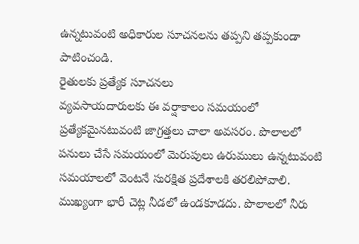ఉన్నటువంటి అధికారుల సూచనలను తప్పని తప్పకుండా పాటించండి.
రైతులకు ప్రత్యేక సూచనలు
వ్యవసాయదారులకు ఈ వర్షాకాలం సమయంలో ప్రత్యేకమైనటువంటి జాగ్రత్తలు చాలా అవసరం. పొలాలలో పనులు చేసే సమయంలో మెరుపులు ఉరుములు ఉన్నటువంటి సమయాలలో వెంటనే సురక్షిత ప్రదేశాలకి తరలిపోవాలి. ముఖ్యంగా భారీ చెట్ల నీడలో ఉండకూడదు. పొలాలలో నీరు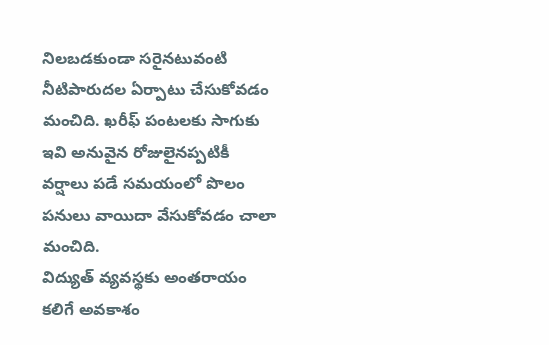నిలబడకుండా సరైనటువంటి నీటిపారుదల ఏర్పాటు చేసుకోవడం మంచిది. ఖరీఫ్ పంటలకు సాగుకు ఇవి అనువైన రోజులైనప్పటికీ వర్షాలు పడే సమయంలో పొలం పనులు వాయిదా వేసుకోవడం చాలా మంచిది.
విద్యుత్ వ్యవస్థకు అంతరాయం కలిగే అవకాశం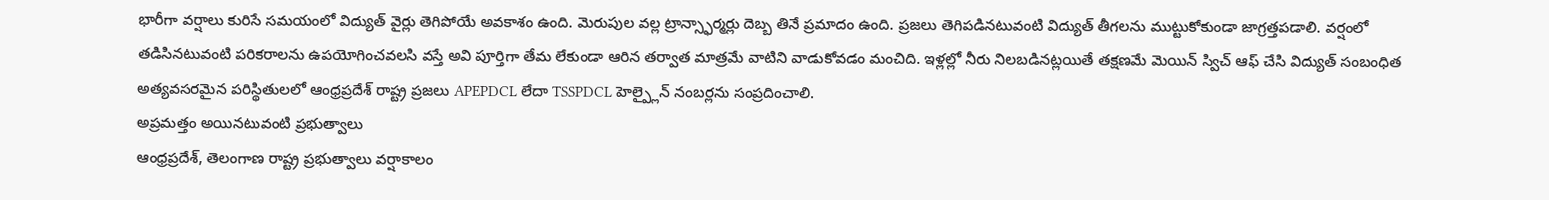భారీగా వర్షాలు కురిసే సమయంలో విద్యుత్ వైర్లు తెగిపోయే అవకాశం ఉంది. మెరుపుల వల్ల ట్రాన్స్ఫార్మర్లు దెబ్బ తినే ప్రమాదం ఉంది. ప్రజలు తెగిపడినటువంటి విద్యుత్ తీగలను ముట్టుకోకుండా జాగ్రత్తపడాలి. వర్షంలో తడిసినటువంటి పరికరాలను ఉపయోగించవలసి వస్తే అవి పూర్తిగా తేమ లేకుండా ఆరిన తర్వాత మాత్రమే వాటిని వాడుకోవడం మంచిది. ఇళ్లల్లో నీరు నిలబడినట్లయితే తక్షణమే మెయిన్ స్విచ్ ఆఫ్ చేసి విద్యుత్ సంబంధిత అత్యవసరమైన పరిస్థితులలో ఆంధ్రప్రదేశ్ రాష్ట్ర ప్రజలు APEPDCL లేదా TSSPDCL హెల్ప్లైన్ నంబర్లను సంప్రదించాలి.
అప్రమత్తం అయినటువంటి ప్రభుత్వాలు
ఆంధ్రప్రదేశ్, తెలంగాణ రాష్ట్ర ప్రభుత్వాలు వర్షాకాలం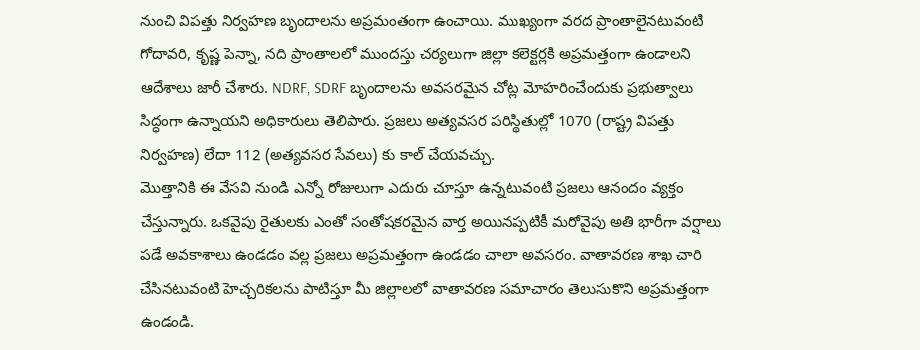నుంచి విపత్తు నిర్వహణ బృందాలను అప్రమంతంగా ఉంచాయి. ముఖ్యంగా వరద ప్రాంతాలైనటువంటి గోదావరి, కృష్ణ పెన్నా, నది ప్రాంతాలలో ముందస్తు చర్యలుగా జిల్లా కలెక్టర్లకి అప్రమత్తంగా ఉండాలని ఆదేశాలు జారీ చేశారు. NDRF, SDRF బృందాలను అవసరమైన చోట్ల మోహరించేందుకు ప్రభుత్వాలు సిద్ధంగా ఉన్నాయని అధికారులు తెలిపారు. ప్రజలు అత్యవసర పరిస్థితుల్లో 1070 (రాష్ట్ర విపత్తు నిర్వహణ) లేదా 112 (అత్యవసర సేవలు) కు కాల్ చేయవచ్చు.
మొత్తానికి ఈ వేసవి నుండి ఎన్నో రోజులుగా ఎదురు చూస్తూ ఉన్నటువంటి ప్రజలు ఆనందం వ్యక్తం చేస్తున్నారు. ఒకవైపు రైతులకు ఎంతో సంతోషకరమైన వార్త అయినప్పటికీ మరోవైపు అతి భారీగా వర్షాలు పడే అవకాశాలు ఉండడం వల్ల ప్రజలు అప్రమత్తంగా ఉండడం చాలా అవసరం. వాతావరణ శాఖ చారి చేసినటువంటి హెచ్చరికలను పాటిస్తూ మీ జిల్లాలలో వాతావరణ సమాచారం తెలుసుకొని అప్రమత్తంగా ఉండండి.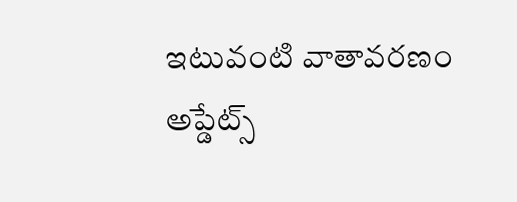ఇటువంటి వాతావరణం అప్డేట్స్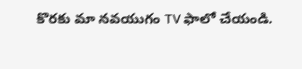కొరకు మా నవయుగం TV ఫాలో చేయండి.